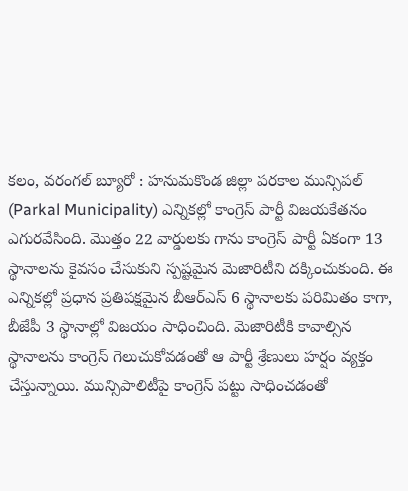కలం, వరంగల్ బ్యూరో : హనుమకొండ జిల్లా పరకాల మున్సిపల్ (Parkal Municipality) ఎన్నికల్లో కాంగ్రెస్ పార్టీ విజయకేతనం ఎగురవేసింది. మొత్తం 22 వార్డులకు గాను కాంగ్రెస్ పార్టీ ఏకంగా 13 స్థానాలను కైవసం చేసుకుని స్పష్టమైన మెజారిటీని దక్కించుకుంది. ఈ ఎన్నికల్లో ప్రధాన ప్రతిపక్షమైన బీఆర్ఎస్ 6 స్థానాలకు పరిమితం కాగా, బీజేపీ 3 స్థానాల్లో విజయం సాధించింది. మెజారిటీకి కావాల్సిన స్థానాలను కాంగ్రెస్ గెలుచుకోవడంతో ఆ పార్టీ శ్రేణులు హర్షం వ్యక్తం చేస్తున్నాయి. మున్సిపాలిటీపై కాంగ్రెస్ పట్టు సాధించడంతో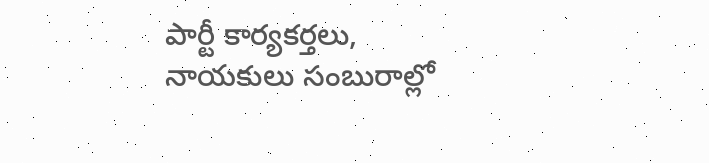పార్టీ కార్యకర్తలు, నాయకులు సంబురాల్లో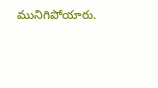మునిగిపోయారు.